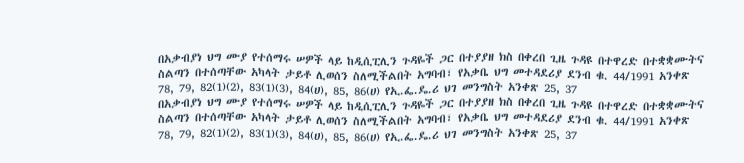በአቃብያነ ህግ ሙያ የተሰማሩ ሠዎች ላይ ከዲሲፒሊን ጉዳዬች ጋር በተያያዘ ክስ በቀረበ ጊዜ ጉዳዩ በተዋረድ በተቋቋሙትና ስልጣን በተሰጣቸው አካላት ታይቶ ሊወሰን ስለሚችልበት አግባብ፣ የአቃቤ ህግ መተዳደሪያ ደንብ ቁ. 44/1991 አንቀጽ 78, 79, 82(1)(2), 83(1)(3), 84(ሀ), 85, 86(ሀ) የኢ.ፌ.ዴ.ሪ ህገ መንግስት አንቀጽ 25, 37
በአቃብያነ ህግ ሙያ የተሰማሩ ሠዎች ላይ ከዲሲፒሊን ጉዳዬች ጋር በተያያዘ ክስ በቀረበ ጊዜ ጉዳዩ በተዋረድ በተቋቋሙትና ስልጣን በተሰጣቸው አካላት ታይቶ ሊወሰን ስለሚችልበት አግባብ፣ የአቃቤ ህግ መተዳደሪያ ደንብ ቁ. 44/1991 አንቀጽ 78, 79, 82(1)(2), 83(1)(3), 84(ሀ), 85, 86(ሀ) የኢ.ፌ.ዴ.ሪ ህገ መንግስት አንቀጽ 25, 37